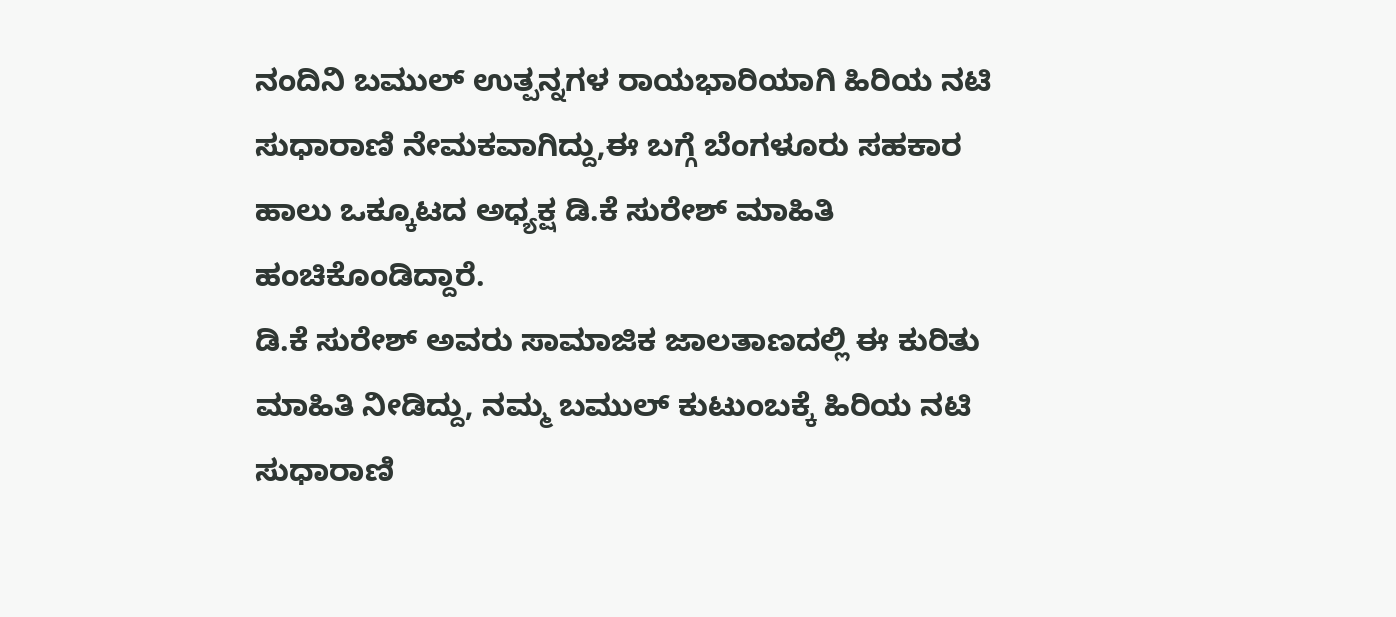ನಂದಿನಿ ಬಮುಲ್ ಉತ್ಪನ್ನಗಳ ರಾಯಭಾರಿಯಾಗಿ ಹಿರಿಯ ನಟಿ ಸುಧಾರಾಣಿ ನೇಮಕವಾಗಿದ್ದು,ಈ ಬಗ್ಗೆ ಬೆಂಗಳೂರು ಸಹಕಾರ ಹಾಲು ಒಕ್ಕೂಟದ ಅಧ್ಯಕ್ಷ ಡಿ.ಕೆ ಸುರೇಶ್ ಮಾಹಿತಿ ಹಂಚಿಕೊಂಡಿದ್ದಾರೆ.
ಡಿ.ಕೆ ಸುರೇಶ್ ಅವರು ಸಾಮಾಜಿಕ ಜಾಲತಾಣದಲ್ಲಿ ಈ ಕುರಿತು ಮಾಹಿತಿ ನೀಡಿದ್ದು, ನಮ್ಮ ಬಮುಲ್ ಕುಟುಂಬಕ್ಕೆ ಹಿರಿಯ ನಟಿ ಸುಧಾರಾಣಿ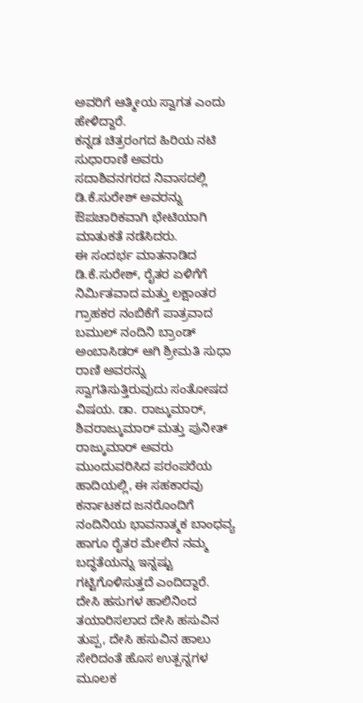ಅವರಿಗೆ ಆತ್ಮೀಯ ಸ್ವಾಗತ ಎಂದು ಹೇಳಿದ್ದಾರೆ.
ಕನ್ನಡ ಚಿತ್ರರಂಗದ ಹಿರಿಯ ನಟಿ ಸುಧಾರಾಣಿ ಅವರು ಸದಾಶಿವನಗರದ ನಿವಾಸದಲ್ಲಿ ಡಿ.ಕೆ.ಸುರೇಶ್ ಅವರನ್ನು ಔಪಚಾರಿಕವಾಗಿ ಭೇಟಿಯಾಗಿ ಮಾತುಕತೆ ನಡೆಸಿದರು.
ಈ ಸಂದರ್ಭ ಮಾತನಾಡಿದ ಡಿ.ಕೆ.ಸುರೇಶ್, ರೈತರ ಏಳಿಗೆಗೆ ನಿರ್ಮಿತವಾದ ಮತ್ತು ಲಕ್ಷಾಂತರ ಗ್ರಾಹಕರ ನಂಬಿಕೆಗೆ ಪಾತ್ರವಾದ ಬಮುಲ್ ನಂದಿನಿ ಬ್ರಾಂಡ್ ಅಂಬಾಸಿಡರ್ ಆಗಿ ಶ್ರೀಮತಿ ಸುಧಾ ರಾಣಿ ಅವರನ್ನು ಸ್ವಾಗತಿಸುತ್ತಿರುವುದು ಸಂತೋಷದ ವಿಷಯ. ಡಾ. ರಾಜ್ಕುಮಾರ್, ಶಿವರಾಜ್ಕುಮಾರ್ ಮತ್ತು ಪುನೀತ್ ರಾಜ್ಕುಮಾರ್ ಅವರು ಮುಂದುವರಿಸಿದ ಪರಂಪರೆಯ ಹಾದಿಯಲ್ಲಿ, ಈ ಸಹಕಾರವು ಕರ್ನಾಟಕದ ಜನರೊಂದಿಗೆ ನಂದಿನಿಯ ಭಾವನಾತ್ಮಕ ಬಾಂಧವ್ಯ ಹಾಗೂ ರೈತರ ಮೇಲಿನ ನಮ್ಮ ಬದ್ಧತೆಯನ್ನು ಇನ್ನಷ್ಟು ಗಟ್ಟಿಗೊಳಿಸುತ್ತದೆ ಎಂದಿದ್ದಾರೆ.
ದೇಸಿ ಹಸುಗಳ ಹಾಲಿನಿಂದ ತಯಾರಿಸಲಾದ ದೇಸಿ ಹಸುವಿನ ತುಪ್ಪ, ದೇಸಿ ಹಸುವಿನ ಹಾಲು ಸೇರಿದಂತೆ ಹೊಸ ಉತ್ಪನ್ನಗಳ ಮೂಲಕ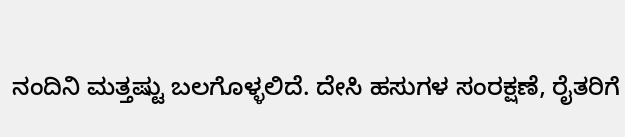ನಂದಿನಿ ಮತ್ತಷ್ಟು ಬಲಗೊಳ್ಳಲಿದೆ. ದೇಸಿ ಹಸುಗಳ ಸಂರಕ್ಷಣೆ, ರೈತರಿಗೆ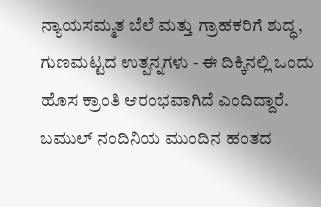ನ್ಯಾಯಸಮ್ಮತ ಬೆಲೆ ಮತ್ತು ಗ್ರಾಹಕರಿಗೆ ಶುದ್ಧ, ಗುಣಮಟ್ಟದ ಉತ್ಪನ್ನಗಳು - ಈ ದಿಕ್ಕಿನಲ್ಲಿ ಒಂದು ಹೊಸ ಕ್ರಾಂತಿ ಆರಂಭವಾಗಿದೆ ಎಂದಿದ್ದಾರೆ.
ಬಮುಲ್ ನಂದಿನಿಯ ಮುಂದಿನ ಹಂತದ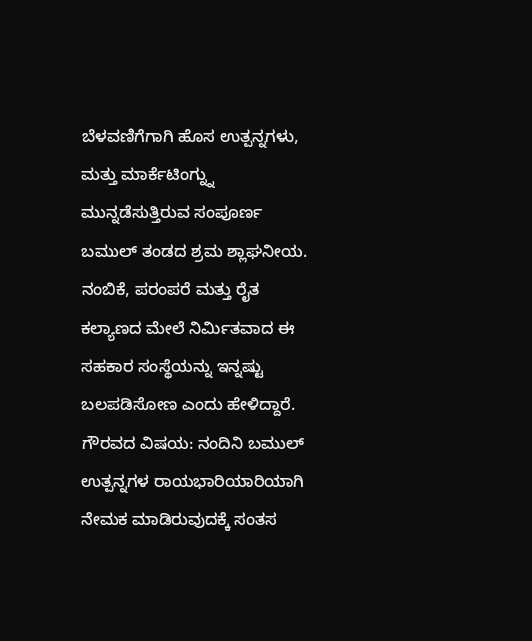ಬೆಳವಣಿಗೆಗಾಗಿ ಹೊಸ ಉತ್ಪನ್ನಗಳು, ಮತ್ತು ಮಾರ್ಕೆಟಿಂಗ್ನ್ನು ಮುನ್ನಡೆಸುತ್ತಿರುವ ಸಂಪೂರ್ಣ ಬಮುಲ್ ತಂಡದ ಶ್ರಮ ಶ್ಲಾಘನೀಯ. ನಂಬಿಕೆ, ಪರಂಪರೆ ಮತ್ತು ರೈತ ಕಲ್ಯಾಣದ ಮೇಲೆ ನಿರ್ಮಿತವಾದ ಈ ಸಹಕಾರ ಸಂಸ್ಥೆಯನ್ನು ಇನ್ನಷ್ಟು ಬಲಪಡಿಸೋಣ ಎಂದು ಹೇಳಿದ್ದಾರೆ.
ಗೌರವದ ವಿಷಯ: ನಂದಿನಿ ಬಮುಲ್ ಉತ್ಪನ್ನಗಳ ರಾಯಭಾರಿಯಾರಿಯಾಗಿ ನೇಮಕ ಮಾಡಿರುವುದಕ್ಕೆ ಸಂತಸ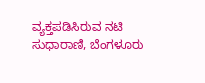ವ್ಯಕ್ತಪಡಿಸಿರುವ ನಟಿ ಸುಧಾರಾಣಿ, ಬೆಂಗಳೂರು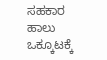ಸಹಕಾರ ಹಾಲು ಒಕ್ಕೂಟಕ್ಕೆ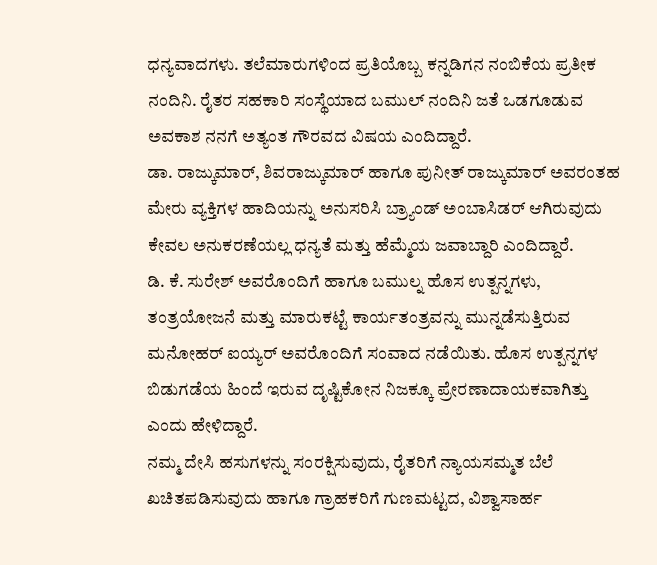ಧನ್ಯವಾದಗಳು. ತಲೆಮಾರುಗಳಿಂದ ಪ್ರತಿಯೊಬ್ಬ ಕನ್ನಡಿಗನ ನಂಬಿಕೆಯ ಪ್ರತೀಕ ನಂದಿನಿ. ರೈತರ ಸಹಕಾರಿ ಸಂಸ್ಥೆಯಾದ ಬಮುಲ್ ನಂದಿನಿ ಜತೆ ಒಡಗೂಡುವ ಅವಕಾಶ ನನಗೆ ಅತ್ಯಂತ ಗೌರವದ ವಿಷಯ ಎಂದಿದ್ದಾರೆ.
ಡಾ. ರಾಜ್ಕುಮಾರ್, ಶಿವರಾಜ್ಕುಮಾರ್ ಹಾಗೂ ಪುನೀತ್ ರಾಜ್ಕುಮಾರ್ ಅವರಂತಹ ಮೇರು ವ್ಯಕ್ತಿಗಳ ಹಾದಿಯನ್ನು ಅನುಸರಿಸಿ ಬ್ರ್ಯಾಂಡ್ ಅಂಬಾಸಿಡರ್ ಆಗಿರುವುದು ಕೇವಲ ಅನುಕರಣೆಯಲ್ಲ ಧನ್ಯತೆ ಮತ್ತು ಹೆಮ್ಮೆಯ ಜವಾಬ್ದಾರಿ ಎಂದಿದ್ದಾರೆ.
ಡಿ. ಕೆ. ಸುರೇಶ್ ಅವರೊಂದಿಗೆ ಹಾಗೂ ಬಮುಲ್ನ ಹೊಸ ಉತ್ಪನ್ನಗಳು, ತಂತ್ರಯೋಜನೆ ಮತ್ತು ಮಾರುಕಟ್ಟೆ ಕಾರ್ಯತಂತ್ರವನ್ನು ಮುನ್ನಡೆಸುತ್ತಿರುವ ಮನೋಹರ್ ಐಯ್ಯರ್ ಅವರೊಂದಿಗೆ ಸಂವಾದ ನಡೆಯಿತು. ಹೊಸ ಉತ್ಪನ್ನಗಳ ಬಿಡುಗಡೆಯ ಹಿಂದೆ ಇರುವ ದೃಷ್ಟಿಕೋನ ನಿಜಕ್ಕೂ ಪ್ರೇರಣಾದಾಯಕವಾಗಿತ್ತು ಎಂದು ಹೇಳಿದ್ದಾರೆ.
ನಮ್ಮ ದೇಸಿ ಹಸುಗಳನ್ನು ಸಂರಕ್ಷಿಸುವುದು, ರೈತರಿಗೆ ನ್ಯಾಯಸಮ್ಮತ ಬೆಲೆ ಖಚಿತಪಡಿಸುವುದು ಹಾಗೂ ಗ್ರಾಹಕರಿಗೆ ಗುಣಮಟ್ಟದ, ವಿಶ್ವಾಸಾರ್ಹ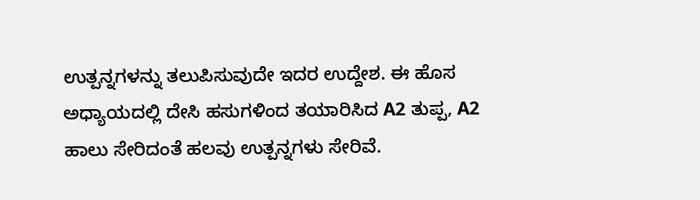ಉತ್ಪನ್ನಗಳನ್ನು ತಲುಪಿಸುವುದೇ ಇದರ ಉದ್ದೇಶ. ಈ ಹೊಸ ಅಧ್ಯಾಯದಲ್ಲಿ ದೇಸಿ ಹಸುಗಳಿಂದ ತಯಾರಿಸಿದ A2 ತುಪ್ಪ, A2 ಹಾಲು ಸೇರಿದಂತೆ ಹಲವು ಉತ್ಪನ್ನಗಳು ಸೇರಿವೆ.